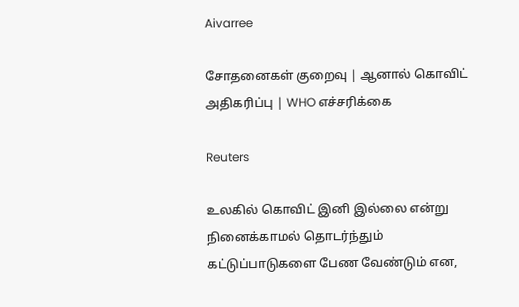Aivarree

சோதனைகள் குறைவு | ஆனால் கொவிட் அதிகரிப்பு | WHO எச்சரிக்கை

Reuters

உலகில் கொவிட் இனி இல்லை என்று நினைக்காமல் தொடர்ந்தும் கட்டுப்பாடுகளை பேண வேண்டும் என,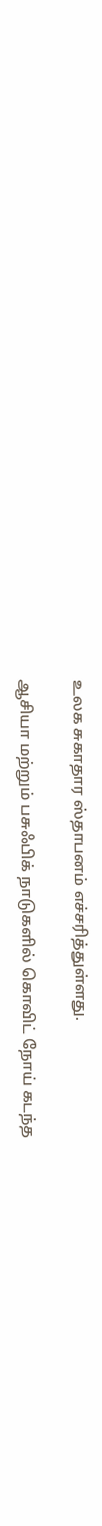உலக சுகாதார ஸ்தாபனம் எச்சரித்துள்ளது.

ஆசியா மற்றும் பசுஃபிக் நாடுகளில் கொவிட் நோய் கடந்த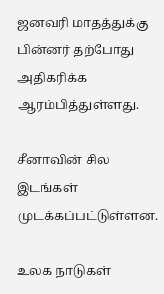ஜனவரி மாதத்துக்கு பின்னர் தற்போது அதிகரிக்க ஆரம்பித்துள்ளது.

சீனாவின் சில இடங்கள் முடக்கப்பட்டுள்ளன.

உலக நாடுகள்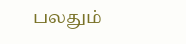பலதும்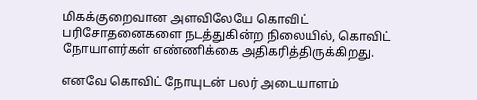மிகக்குறைவான அளவிலேயே கொவிட் பரிசோதனைகளை நடத்துகின்ற நிலையில், கொவிட் நோயாளர்கள் எண்ணிக்கை அதிகரித்திருக்கிறது.

எனவே கொவிட் நோயுடன் பலர் அடையாளம்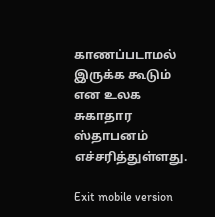காணப்படாமல் இருக்க கூடும் என உலக சுகாதார ஸ்தாபனம் எச்சரித்துள்ளது.

Exit mobile version